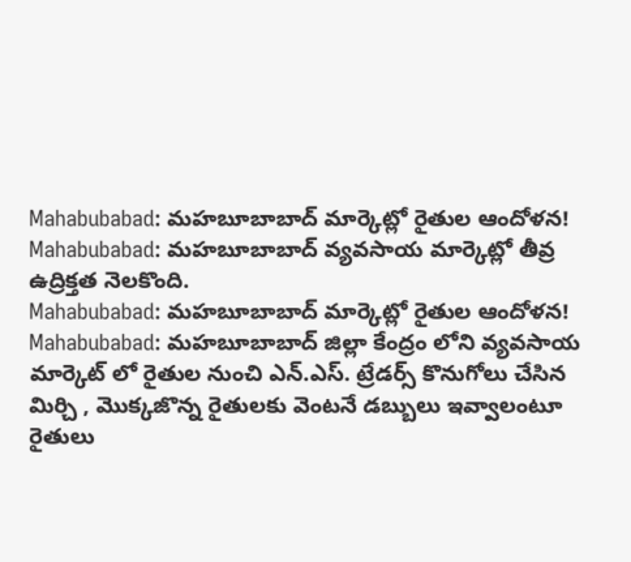Mahabubabad: మహబూబాబాద్ మార్కెట్లో రైతుల ఆందోళన!
Mahabubabad: మహబూబాబాద్ వ్యవసాయ మార్కెట్లో తీవ్ర ఉద్రిక్తత నెలకొంది.
Mahabubabad: మహబూబాబాద్ మార్కెట్లో రైతుల ఆందోళన!
Mahabubabad: మహబూబాబాద్ జిల్లా కేంద్రం లోని వ్యవసాయ మార్కెట్ లో రైతుల నుంచి ఎన్.ఎస్. ట్రేడర్స్ కొనుగోలు చేసిన మిర్చి , మొక్కజొన్న రైతులకు వెంటనే డబ్బులు ఇవ్వాలంటూ
రైతులు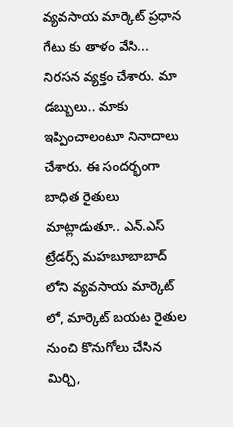వ్యవసాయ మార్కెట్ ప్రధాన గేటు కు తాళం వేసి... నిరసన వ్యక్తం చేశారు. మా డబ్బులు.. మాకు ఇప్పించాలంటూ నినాదాలు చేశారు. ఈ సందర్భంగా బాధిత రైతులు మాట్లాడుతూ.. ఎన్.ఎస్ ట్రేడర్స్ మహబూబాబాద్ లోని వ్యవసాయ మార్కెట్ లో, మార్కెట్ బయట రైతుల నుంచి కొనుగోలు చేసిన మిర్చి,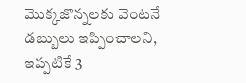మొక్కజొన్నలకు వెంటనే డబ్బులు ఇప్పించాలని,
ఇప్పటికే 3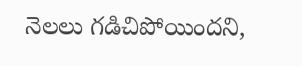నెలలు గడిచిపోయిందని,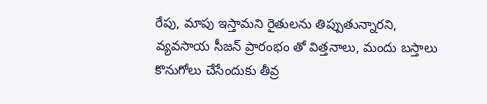రేపు, మాపు ఇస్తామని రైతులను తిప్పుతున్నారని, వ్యవసాయ సీజన్ ప్రారంభం తో విత్తనాలు, మందు బస్తాలు కొనుగోలు చేసేందుకు తీవ్ర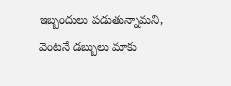ఇబ్బందులు పడుతున్నామని, వెంటనే డబ్బులు మాకు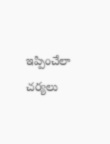ఇప్పించేలా చర్యలు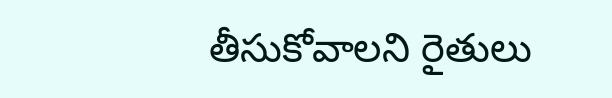తీసుకోవాలని రైతులు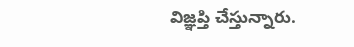విజ్ఞప్తి చేస్తున్నారు.